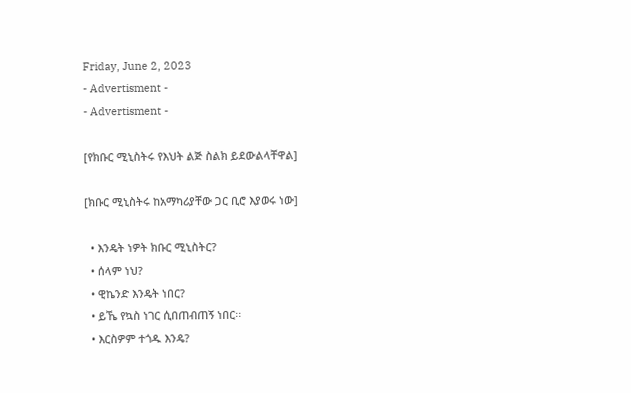Friday, June 2, 2023
- Advertisment -
- Advertisment -

[የክቡር ሚኒስትሩ የእህት ልጅ ስልክ ይደውልላቸዋል]

[ክቡር ሚኒስትሩ ከአማካሪያቸው ጋር ቢሮ እያወሩ ነው]

  • እንዴት ነዎት ክቡር ሚኒስትር?
  • ሰላም ነህ?
  • ዊኬንድ እንዴት ነበር?
  • ይኼ የኳስ ነገር ሲበጠብጠኝ ነበር፡፡
  • እርስዎም ተጎዱ እንዴ?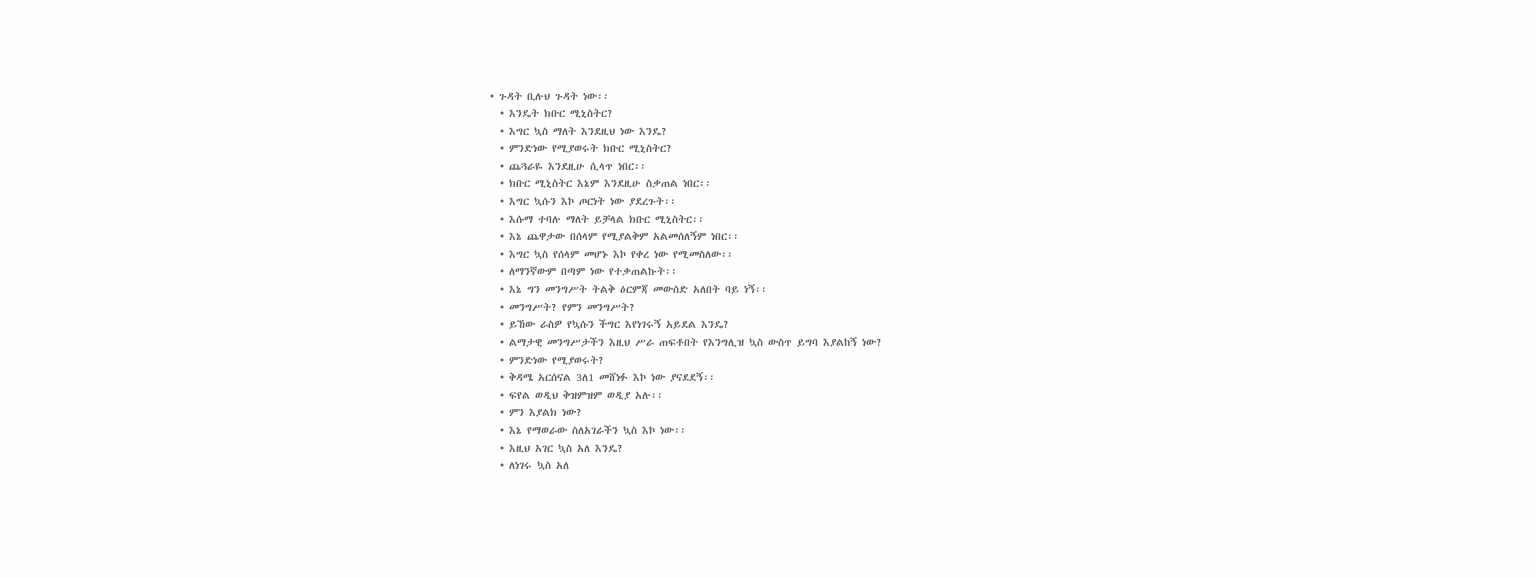• ጉዳት ቢሉህ ጉዳት ነው፡፡
  • እንዴት ክቡር ሚኒስትር?
  • እግር ኳስ ማለት እንደዚህ ነው እንዴ?
  • ምንድነው የሚያወሩት ክቡር ሚኒስትር?
  • ጨጓራዬ እንደዚሁ ሲላጥ ነበር፡፡
  • ክቡር ሚኒስትር እኔም እንደዚሁ ስቃጠል ነበር፡፡
  • እግር ኳሱን እኮ ጦርነት ነው ያደረጉት፡፡
  • እሱማ ተባሉ ማለት ይቻላል ክቡር ሚኒስትር፡፡
  • እኔ ጨዋታው በሰላም የሚያልቅም አልመሰለኝም ነበር፡፡
  • እግር ኳስ የሰላም መሆኑ እኮ የቀረ ነው የሚመስለው፡፡
  • ለማንኛውም በጣም ነው የተቃጠልኩት፡፡
  • እኔ ግን መንግሥት ትልቅ ዕርምጃ መውሰድ አለበት ባይ ነኝ፡፡
  • መንግሥት? የምን መንግሥት?
  • ይኸው ራስዎ የኳሱን ችግር እየነገሩኝ አይደል እንዴ?
  • ልማታዊ መንግሥታችን እዚህ ሥራ ጠፍቶበት የእንግሊዝ ኳስ ውስጥ ይግባ እያልከኝ ነው?
  • ምንድነው የሚያወሩት?
  • ቅዳሜ አርሰናል 3ለ1 መሸነፉ እኮ ነው ያናደደኝ፡፡
  • ፍየል ወዲህ ቅዝምዝም ወዲያ አሉ፡፡
  • ምን እያልክ ነው?
  • እኔ የማወራው ስለአገራችን ኳስ እኮ ነው፡፡
  • እዚህ አገር ኳስ አለ እንዴ?
  • ለነገሩ ኳስ አለ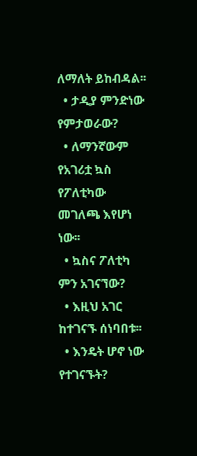ለማለት ይከብዳል፡፡
  • ታዲያ ምንድነው የምታወራው?
  • ለማንኛውም የአገሪቷ ኳስ የፖለቲካው መገለጫ እየሆነ ነው፡፡
  • ኳስና ፖለቲካ ምን አገናኘው?
  • እዚህ አገር ከተገናኙ ሰነባበቱ፡፡
  • እንዴት ሆኖ ነው የተገናኙት?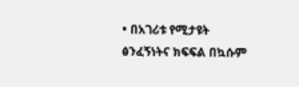• በአገሪቱ የሚታዩት ፅንፈኝነትና ክፍፍል በኳሱም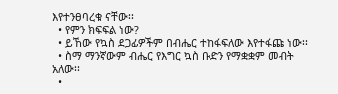እየተንፀባረቁ ናቸው፡፡
  • የምን ክፍፍል ነው?
  • ይኸው የኳስ ደጋፊዎችም በብሔር ተከፋፍለው እየተፋጩ ነው፡፡
  • ስማ ማንኛውም ብሔር የእግር ኳስ ቡድን የማቋቋም መብት አለው፡፡
  •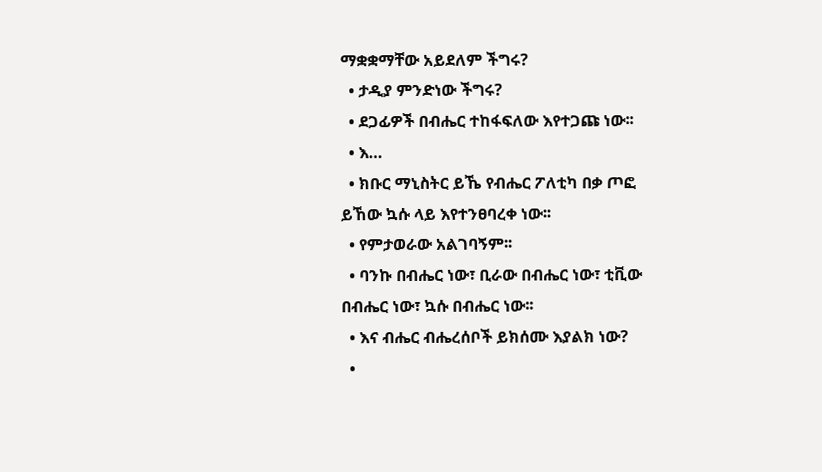ማቋቋማቸው አይደለም ችግሩ?
  • ታዲያ ምንድነው ችግሩ?
  • ደጋፊዎች በብሔር ተከፋፍለው እየተጋጩ ነው፡፡
  • እ…
  • ክቡር ማኒስትር ይኼ የብሔር ፖለቲካ በቃ ጦፎ ይኸው ኳሱ ላይ እየተንፀባረቀ ነው፡፡
  • የምታወራው አልገባኝም፡፡
  • ባንኩ በብሔር ነው፣ ቢራው በብሔር ነው፣ ቲቪው በብሔር ነው፣ ኳሱ በብሔር ነው፡፡
  • እና ብሔር ብሔረሰቦች ይክሰሙ እያልክ ነው?
  •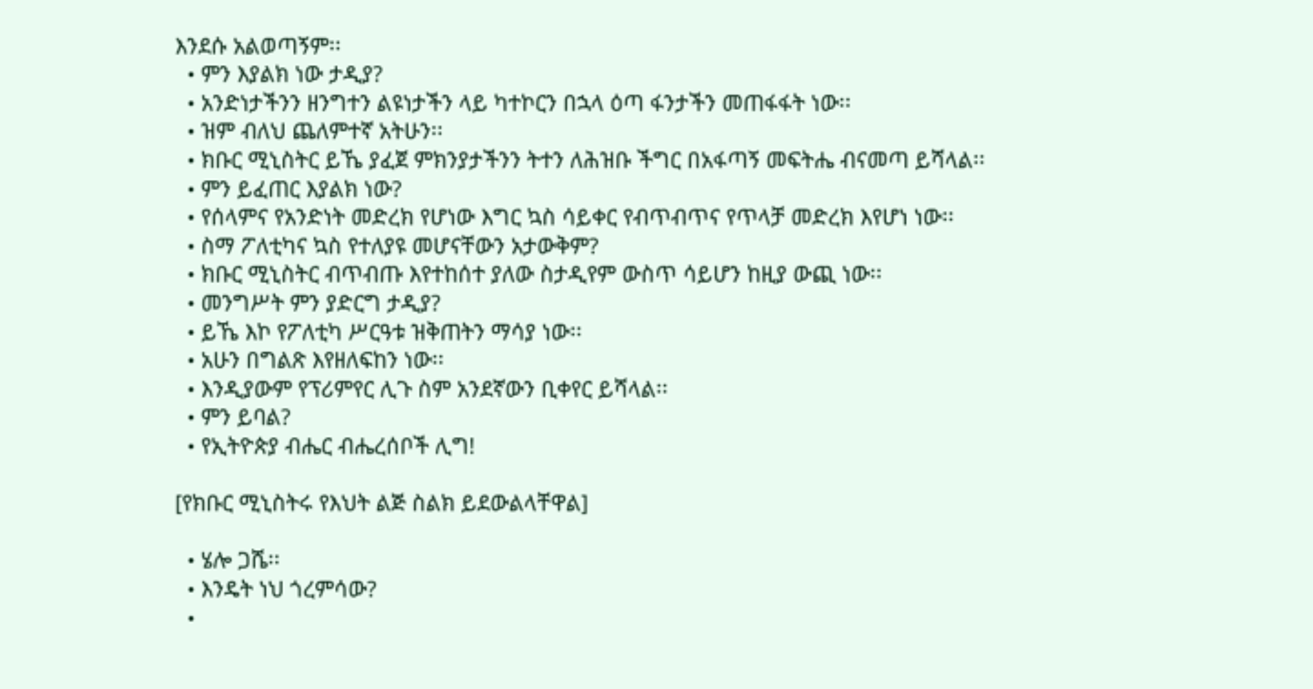እንደሱ አልወጣኝም፡፡
  • ምን እያልክ ነው ታዲያ?
  • አንድነታችንን ዘንግተን ልዩነታችን ላይ ካተኮርን በኋላ ዕጣ ፋንታችን መጠፋፋት ነው፡፡
  • ዝም ብለህ ጨለምተኛ አትሁን፡፡
  • ክቡር ሚኒስትር ይኼ ያፈጀ ምክንያታችንን ትተን ለሕዝቡ ችግር በአፋጣኝ መፍትሔ ብናመጣ ይሻላል፡፡
  • ምን ይፈጠር እያልክ ነው?
  • የሰላምና የአንድነት መድረክ የሆነው እግር ኳስ ሳይቀር የብጥብጥና የጥላቻ መድረክ እየሆነ ነው፡፡
  • ስማ ፖለቲካና ኳስ የተለያዩ መሆናቸውን አታውቅም?
  • ክቡር ሚኒስትር ብጥብጡ እየተከሰተ ያለው ስታዲየም ውስጥ ሳይሆን ከዚያ ውጪ ነው፡፡
  • መንግሥት ምን ያድርግ ታዲያ?
  • ይኼ እኮ የፖለቲካ ሥርዓቱ ዝቅጠትን ማሳያ ነው፡፡
  • አሁን በግልጽ እየዘለፍከን ነው፡፡
  • እንዲያውም የፕሪምየር ሊጉ ስም አንደኛውን ቢቀየር ይሻላል፡፡
  • ምን ይባል?
  • የኢትዮጵያ ብሔር ብሔረሰቦች ሊግ!

[የክቡር ሚኒስትሩ የእህት ልጅ ስልክ ይደውልላቸዋል]

  • ሄሎ ጋሼ፡፡
  • እንዴት ነህ ጎረምሳው?
  •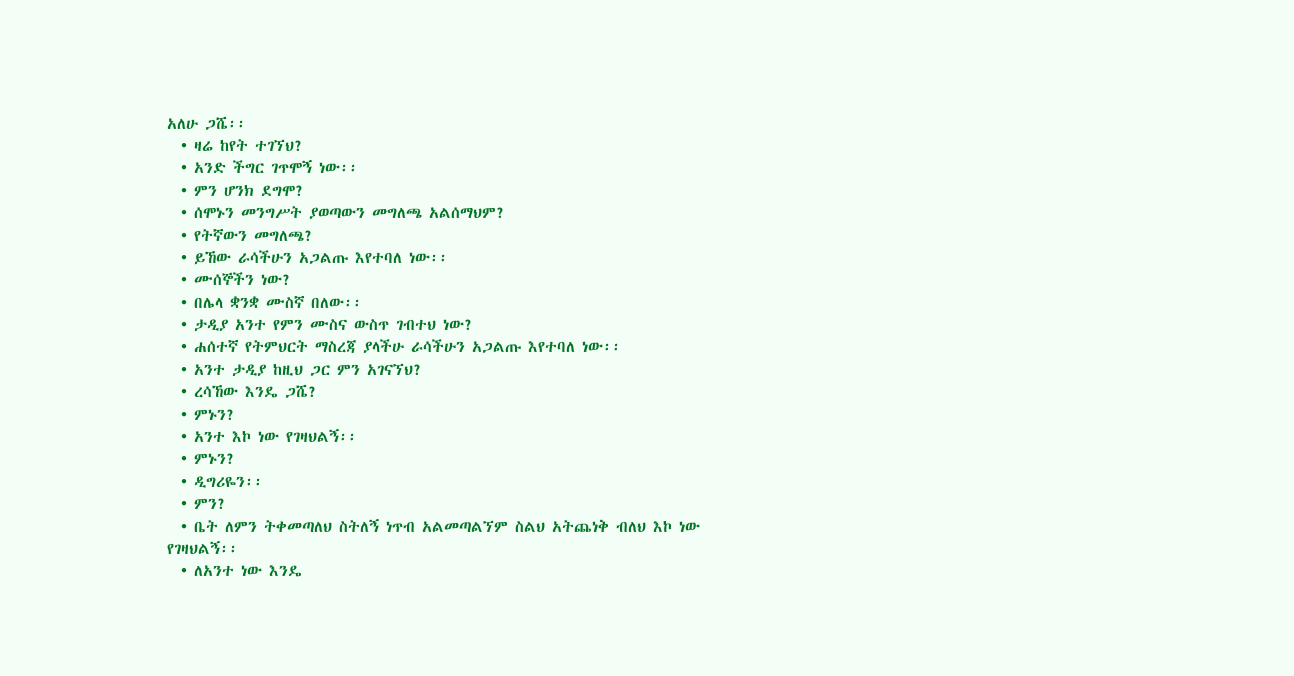አለሁ ጋሼ፡፡
  • ዛሬ ከየት ተገኘህ?
  • አንድ ችግር ገጥሞኝ ነው፡፡
  • ምን ሆንክ ደግሞ?
  • ሰሞኑን መንግሥት ያወጣውን መግለጫ አልሰማህም?
  • የትኛውን መግለጫ?
  • ይኸው ራሳችሁን አጋልጡ እየተባለ ነው፡፡
  • ሙሰኞችን ነው?
  • በሌላ ቋንቋ ሙስኛ በለው፡፡
  • ታዲያ አንተ የምን ሙስና ውስጥ ገብተህ ነው?
  • ሐሰተኛ የትምህርት ማስረጃ ያላችሁ ራሳችሁን አጋልጡ እየተባለ ነው፡፡
  • አንተ ታዲያ ከዚህ ጋር ምን አገናኘህ?
  • ረሳኸው እንዴ ጋሼ?
  • ምኑን?
  • አንተ እኮ ነው የገዛህልኝ፡፡
  • ምኑን?
  • ዲግሪዬን፡፡
  • ምን?
  • ቤት ለምን ትቀመጣለህ ስትለኝ ነጥብ አልመጣልኘም ስልህ አትጨነቅ ብለህ እኮ ነው የገዛህልኝ፡፡
  • ለአንተ ነው እንዴ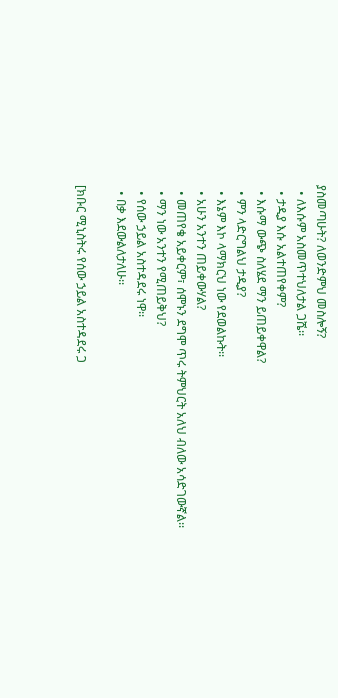ያስመጣሁት? ለወንድምህ መስሎኝ?
  • ለእሱም አስመጥተህለታል ጋሼ፡፡
  • ታዲያ እሱ አልተጠየቀም?
  • እሱማ ውጭ ስለሄደ ማን ይጠይቀዋል?
  • ምን ላድርግልህ ታዲያ?
  • እኔም እኮ ላማክርህ ነው የደወልኩት፡፡
  • አሁን አንተን ጠይቀውሃል?
  • መጠየቄ አይቀርም፣ ሰሞኑን ደግሞ ጥሩ ትምህርት አለህ ብለው አሳድገውኛል፡፡
  • ማን ነው አንተን የሚጠይቅህ?
  • የሰው ኃይል አስተዳደሩ ነዋ፡፡
  • በቃ እደውልለታለሁ፡፡

[ክቡር ሚኒስትሩ የሰው ኃይል አስተዳደሩ ጋ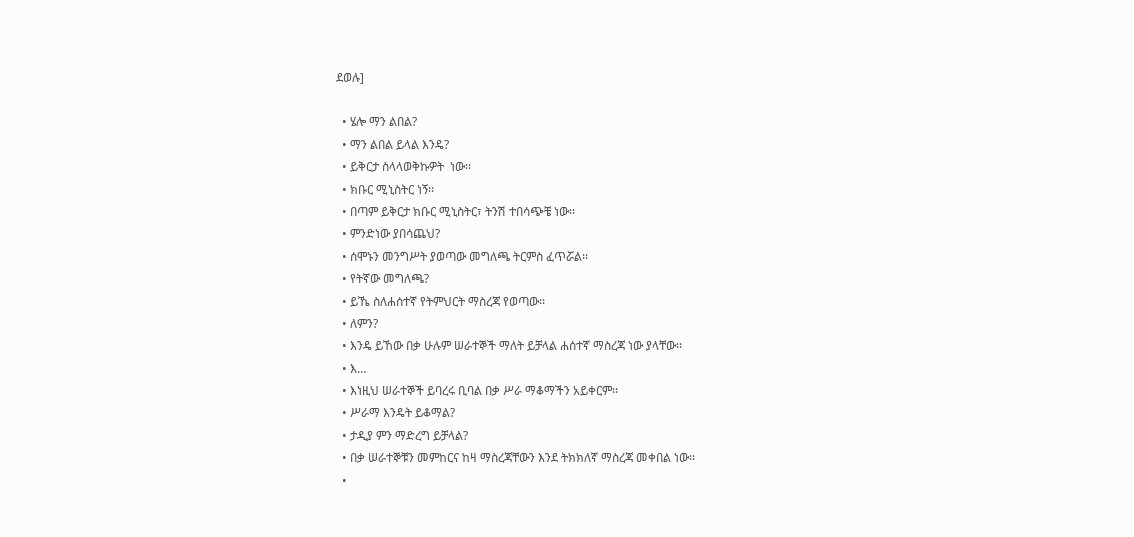ደወሉ]

  • ሄሎ ማን ልበል?
  • ማን ልበል ይላል እንዴ?
  • ይቅርታ ስላላወቅኩዎት  ነው፡፡
  • ክቡር ሚኒስትር ነኝ፡፡
  • በጣም ይቅርታ ክቡር ሚኒስትር፣ ትንሽ ተበሳጭቼ ነው፡፡
  • ምንድነው ያበሳጨህ?
  • ሰሞኑን መንግሥት ያወጣው መግለጫ ትርምስ ፈጥሯል፡፡
  • የትኛው መግለጫ?
  • ይኼ ስለሐሰተኛ የትምህርት ማስረጃ የወጣው፡፡
  • ለምን?
  • እንዴ ይኸው በቃ ሁሉም ሠራተኞች ማለት ይቻላል ሐሰተኛ ማስረጃ ነው ያላቸው፡፡
  • እ…
  • እነዚህ ሠራተኞች ይባረሩ ቢባል በቃ ሥራ ማቆማችን አይቀርም፡፡
  • ሥራማ እንዴት ይቆማል?
  • ታዲያ ምን ማድረግ ይቻላል?
  • በቃ ሠራተኞቹን መምከርና ከዛ ማስረጃቸውን እንደ ትክክለኛ ማስረጃ መቀበል ነው፡፡
  •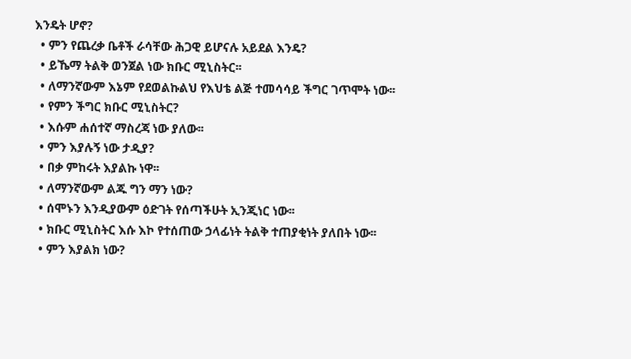እንዴት ሆኖ?
  • ምን የጨረቃ ቤቶች ራሳቸው ሕጋዊ ይሆናሉ አይደል እንዴ?
  • ይኼማ ትልቅ ወንጀል ነው ክቡር ሚኒስትር፡፡
  • ለማንኛውም እኔም የደወልኩልህ የእህቴ ልጅ ተመሳሳይ ችግር ገጥሞት ነው፡፡
  • የምን ችግር ክቡር ሚኒስትር?
  • እሱም ሐሰተኛ ማስረጃ ነው ያለው፡፡
  • ምን እያሉኝ ነው ታዲያ?
  • በቃ ምከሩት እያልኩ ነዋ፡፡
  • ለማንኛውም ልጁ ግን ማን ነው?
  • ሰሞኑን እንዲያውም ዕድገት የሰጣችሁት ኢንጂነር ነው፡፡
  • ክቡር ሚኒስትር እሱ እኮ የተሰጠው ኃላፊነት ትልቅ ተጠያቂነት ያለበት ነው፡፡
  • ምን እያልክ ነው?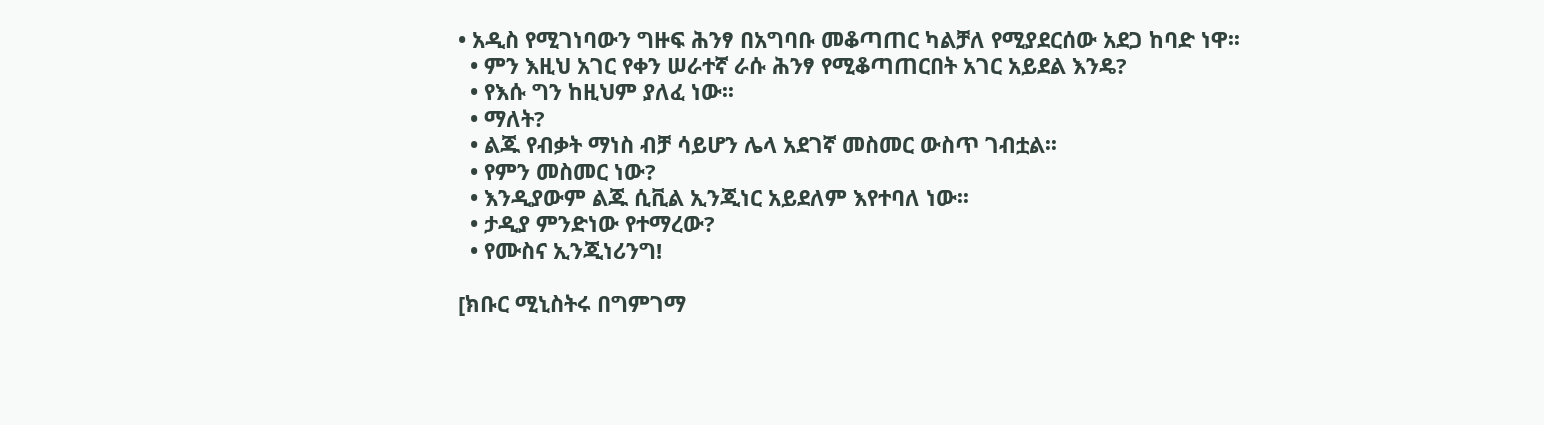• አዲስ የሚገነባውን ግዙፍ ሕንፃ በአግባቡ መቆጣጠር ካልቻለ የሚያደርሰው አደጋ ከባድ ነዋ፡፡
  • ምን እዚህ አገር የቀን ሠራተኛ ራሱ ሕንፃ የሚቆጣጠርበት አገር አይደል እንዴ?
  • የእሱ ግን ከዚህም ያለፈ ነው፡፡
  • ማለት?
  • ልጁ የብቃት ማነስ ብቻ ሳይሆን ሌላ አደገኛ መስመር ውስጥ ገብቷል፡፡
  • የምን መስመር ነው?
  • እንዲያውም ልጁ ሲቪል ኢንጂነር አይደለም እየተባለ ነው፡፡
  • ታዲያ ምንድነው የተማረው?
  • የሙስና ኢንጂነሪንግ!

[ክቡር ሚኒስትሩ በግምገማ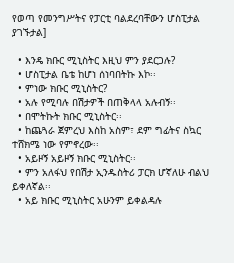የወጣ የመንግሥትና የፓርቲ ባልደረባቸውን ሆስፒታል ያገኙታል]

  • እንዴ ክቡር ሚኒስትር እዚህ ምን ያደርጋሉ?
  • ሆስፒታል ቤቴ ከሆነ ሰነባበትኩ እኮ፡፡
  • ምነው ክቡር ሚኒስትር?
  • አሉ የሚባሉ በሽታዎች በጠቅላላ አሉብኝ፡፡
  • በሞትኩት ክቡር ሚኒስትር፡፡
  • ከጨጓራ ጀምረህ እስከ አስም፣ ደም ግፊትና ስኳር ተሸክሜ ነው የምኖረው፡፡
  • አይዞኝ አይዞኝ ክቡር ሚኒስትር፡፡
  • ምን አለፋህ የበሽታ ኢንዱስትሪ ፓርክ ሆኛለሁ ብልህ ይቀለኛል፡፡
  • አይ ክቡር ሚኒስትር አሁንም ይቀልዳሉ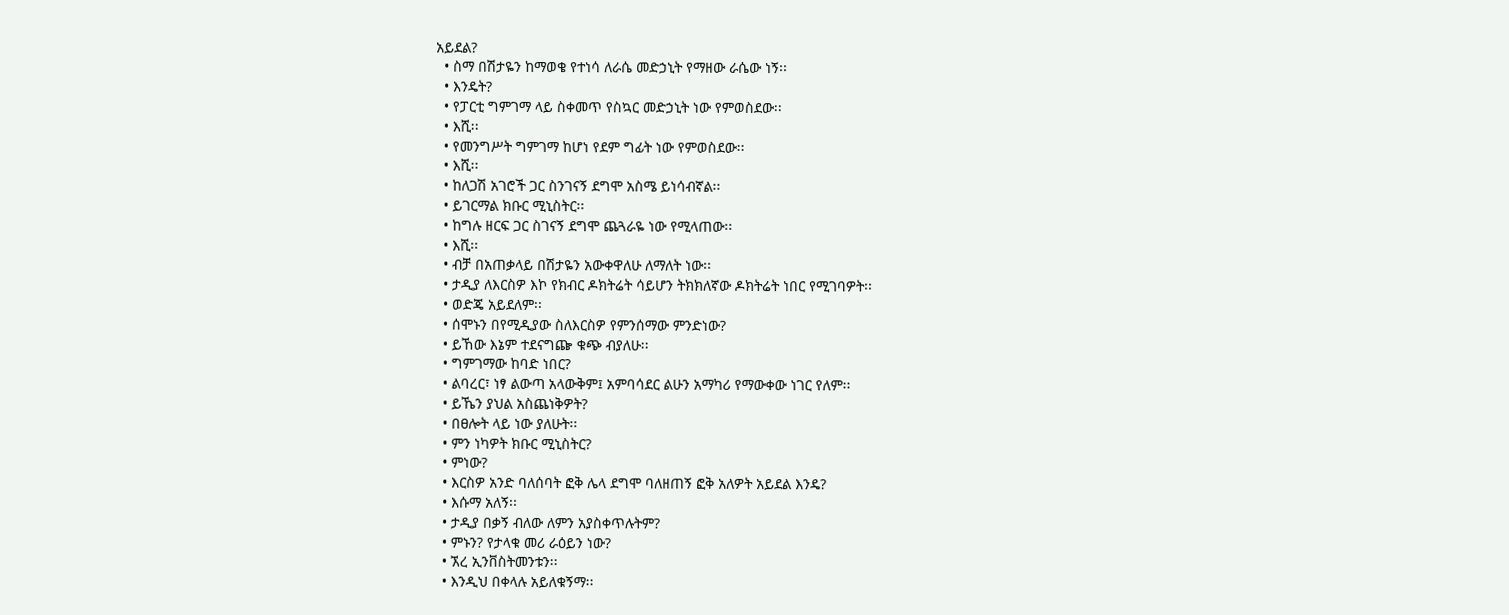አይደል?
  • ስማ በሽታዬን ከማወቄ የተነሳ ለራሴ መድኃኒት የማዘው ራሴው ነኝ፡፡
  • እንዴት?
  • የፓርቲ ግምገማ ላይ ስቀመጥ የስኳር መድኃኒት ነው የምወስደው፡፡
  • እሺ፡፡
  • የመንግሥት ግምገማ ከሆነ የደም ግፊት ነው የምወስደው፡፡
  • እሺ፡፡
  • ከለጋሽ አገሮች ጋር ስንገናኝ ደግሞ አስሜ ይነሳብኛል፡፡
  • ይገርማል ክቡር ሚኒስትር፡፡
  • ከግሉ ዘርፍ ጋር ስገናኝ ደግሞ ጨጓራዬ ነው የሚላጠው፡፡
  • እሺ፡፡
  • ብቻ በአጠቃላይ በሽታዬን አውቀዋለሁ ለማለት ነው፡፡
  • ታዲያ ለእርስዎ እኮ የክብር ዶክትሬት ሳይሆን ትክክለኛው ዶክትሬት ነበር የሚገባዎት፡፡
  • ወድጄ አይደለም፡፡
  • ሰሞኑን በየሚዲያው ስለእርስዎ የምንሰማው ምንድነው?
  • ይኸው እኔም ተደናግጬ ቁጭ ብያለሁ፡፡
  • ግምገማው ከባድ ነበር?
  • ልባረር፣ ነፃ ልውጣ አላውቅም፤ አምባሳደር ልሁን አማካሪ የማውቀው ነገር የለም፡፡
  • ይኼን ያህል አስጨነቅዎት?
  • በፀሎት ላይ ነው ያለሁት፡፡
  • ምን ነካዎት ክቡር ሚኒስትር?
  • ምነው?
  • እርስዎ አንድ ባለሰባት ፎቅ ሌላ ደግሞ ባለዘጠኝ ፎቅ አለዎት አይደል እንዴ?
  • እሱማ አለኝ፡፡
  • ታዲያ በቃኝ ብለው ለምን አያስቀጥሉትም?
  • ምኑን? የታላቁ መሪ ራዕይን ነው?
  • ኧረ ኢንቨስትመንቱን፡፡
  • እንዲህ በቀላሉ አይለቁኝማ፡፡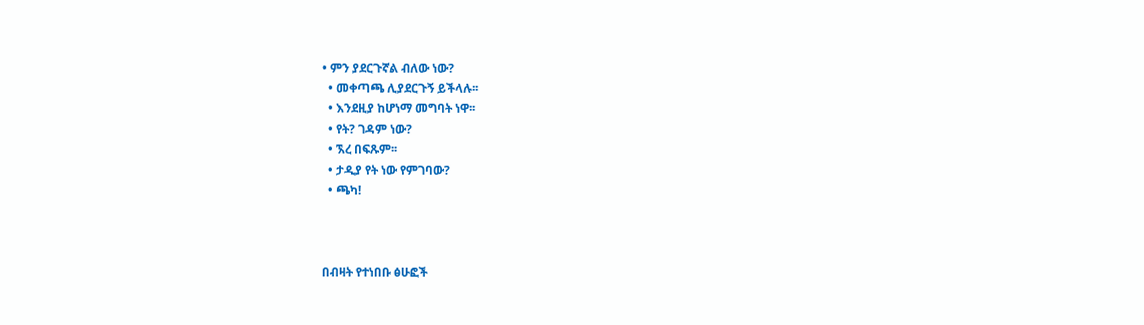• ምን ያደርጉኛል ብለው ነው?
  • መቀጣጫ ሊያደርጉኝ ይችላሉ፡፡
  • እንደዚያ ከሆነማ መግባት ነዋ፡፡
  • የት? ገዳም ነው?
  • ኧረ በፍጹም፡፡
  • ታዲያ የት ነው የምገባው?
  • ጫካ!



በብዛት የተነበቡ ፅሁፎች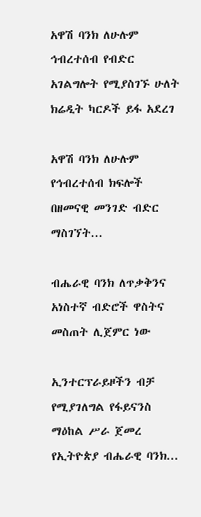አዋሽ ባንክ ለሁሉም ኅብረተሰብ የብድር አገልግሎት የሚያስገኙ ሁለት ክሬዲት ካርዶች ይፋ አደረገ

አዋሽ ባንክ ለሁሉም የኅብረተሰብ ክፍሎች በዘመናዊ መንገድ ብድር ማስገኘት...

ብሔራዊ ባንክ ለጥቃቅንና አነስተኛ ብድሮች ዋስትና መስጠት ሊጀምር ነው

ኢንተርፕራይዞችን ብቻ የሚያገለግል የፋይናንስ ማዕከል ሥራ ጀመረ የኢትዮጵያ ብሔራዊ ባንክ...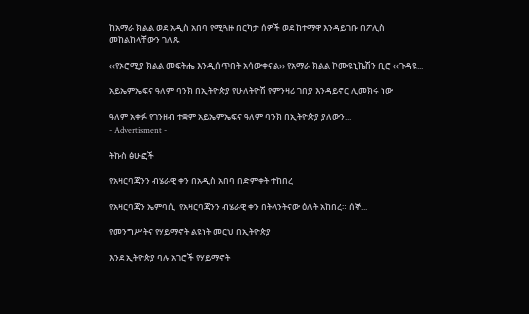ከአማራ ክልል ወደ አዲስ አበባ የሚጓዙ በርካታ ሰዎች ወደ ከተማዋ እንዳይገቡ በፖሊስ መከልከላቸውን ገለጹ

‹‹የኦሮሚያ ክልል መፍትሔ እንዲሰጥበት አሳውቀናል›› የአማራ ክልል ኮሙዩኒኬሽን ቢሮ ‹‹ጉዳዩ...

አይኤምኤፍና ዓለም ባንክ በኢትዮጵያ የሁለትዮሽ የምንዛሪ ገበያ እንዳይኖር ሊመክሩ ነው

ዓለም አቀፉ የገንዘብ ተቋም አይኤምኤፍና ዓለም ባንክ በኢትዮጵያ ያለውን...
- Advertisment -

ትኩስ ፅሁፎች

የአዛርባጃንን ብሄራዊ ቀን በአዲስ አበባ በድምቀት ተከበረ

የአዛርባጃን ኤምባሲ  የአዛርባጃንን ብሄራዊ ቀን በትላንትናው ዕለት አከበረ። ሰኞ...

የመንግሥትና የሃይማኖት ልዩነት መርህ በኢትዮጵያ

እንደ ኢትዮጵያ ባሉ አገሮች የሃይማኖት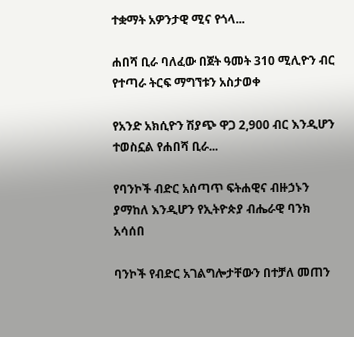ተቋማት አዎንታዊ ሚና የጎላ...

ሐበሻ ቢራ ባለፈው በጀት ዓመት 310 ሚሊዮን ብር የተጣራ ትርፍ ማግኘቱን አስታወቀ

የአንድ አክሲዮን ሽያጭ ዋጋ 2,900 ብር እንዲሆን ተወስኗል የሐበሻ ቢራ...

የባንኮች ብድር አሰጣጥ ፍትሐዊና ብዙኃኑን ያማከለ እንዲሆን የኢትዮጵያ ብሔራዊ ባንክ አሳሰበ

ባንኮች የብድር አገልግሎታቸውን በተቻለ መጠን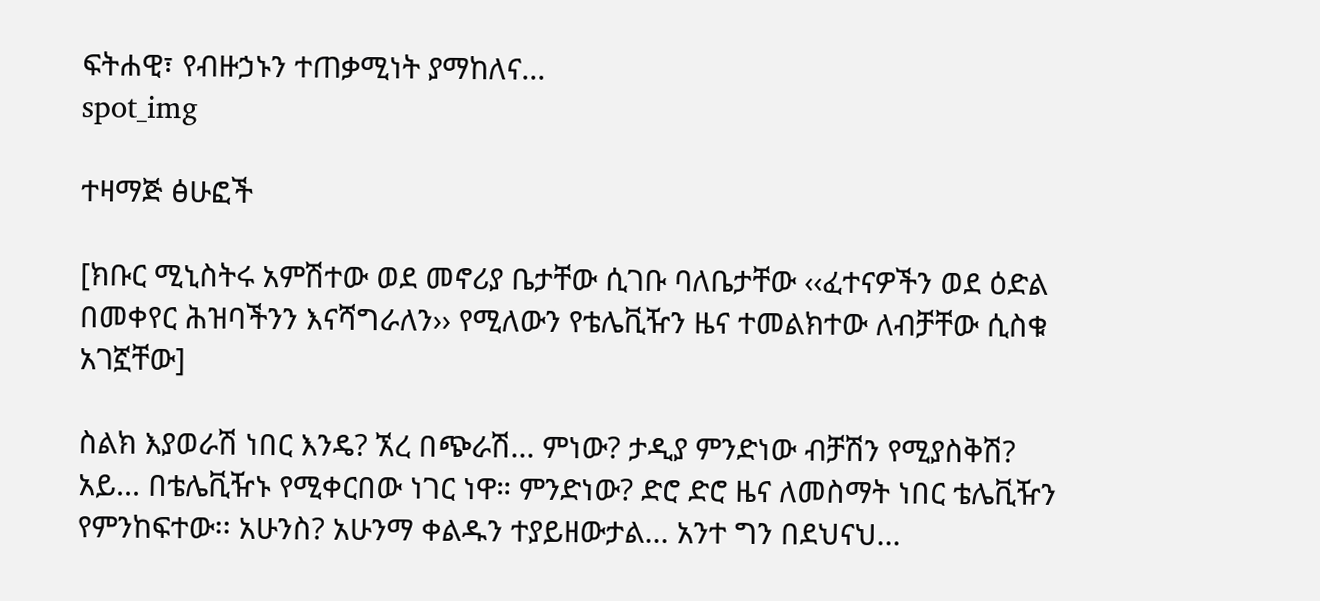ፍትሐዊ፣ የብዙኃኑን ተጠቃሚነት ያማከለና...
spot_img

ተዛማጅ ፅሁፎች

[ክቡር ሚኒስትሩ አምሽተው ወደ መኖሪያ ቤታቸው ሲገቡ ባለቤታቸው ‹‹ፈተናዎችን ወደ ዕድል በመቀየር ሕዝባችንን እናሻግራለን›› የሚለውን የቴሌቪዥን ዜና ተመልክተው ለብቻቸው ሲስቁ አገኟቸው]

ስልክ እያወራሽ ነበር እንዴ? ኧረ በጭራሽ... ምነው? ታዲያ ምንድነው ብቻሽን የሚያስቅሽ? አይ... በቴሌቪዥኑ የሚቀርበው ነገር ነዋ። ምንድነው? ድሮ ድሮ ዜና ለመስማት ነበር ቴሌቪዥን የምንከፍተው፡፡ አሁንስ? አሁንማ ቀልዱን ተያይዘውታል... አንተ ግን በደህናህ...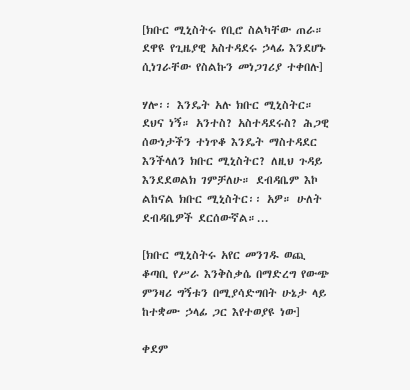[ክቡር ሚኒስትሩ የቢሮ ስልካቸው ጠራ። ደዋዩ የጊዜያዊ አስተዳደሩ ኃላፊ እንደሆኑ ሲነገራቸው የስልኩን መነጋገሪያ ተቀበሉ]

ሃሎ፡፡ እንዴት አሉ ክቡር ሚኒስትር። ደህና ነኝ። አንተስ? አስተዳደሩስ? ሕጋዊ ሰውነታችን ተነጥቆ እንዴት ማስተዳደር እንችላለን ክቡር ሚኒስትር? ለዚህ ጉዳይ እንደደወልክ ገምቻለሁ። ደብዳቤም እኮ ልከናል ክቡር ሚኒስትር፡፡ አዎ። ሁለት ደብዳቤዎች ደርሰውኛል።...

[ክቡር ሚኒስትሩ አየር መንገዱ ወጪ ቆጣቢ የሥራ እንቅስቃሴ በማድረግ የውጭ ምንዛሪ ግኝቱን በሚያሳድግበት ሁኔታ ላይ ከተቋሙ ኃላፊ ጋር እየተወያዩ ነው]

ቀደም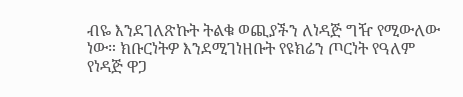ብዬ እንደገለጽኩት ትልቁ ወጪያችን ለነዳጅ ግዥ የሚውለው ነው። ክቡርነትዎ እንደሚገነዘቡት የዩክሬን ጦርነት የዓለም የነዳጅ ዋጋ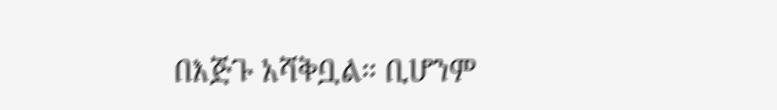በእጅጉ አሻቅቧል። ቢሆንም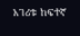አገሪቱ ከፍተኛ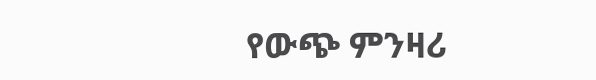የውጭ ምንዛሪ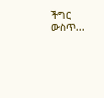ችግር ውስጥ...